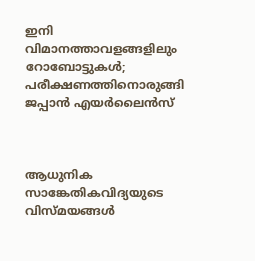ഇനി വിമാനത്താവളങ്ങളിലും റോബോട്ടുകൾ; പരീക്ഷണത്തിനൊരുങ്ങി ജപ്പാൻ എയർലൈൻസ്



ആധുനിക സാങ്കേതികവിദ്യയുടെ വിസ്മയങ്ങൾ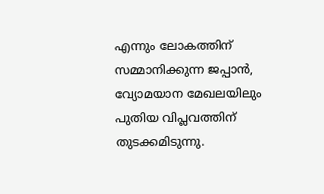എന്നും ലോകത്തിന് സമ്മാനിക്കുന്ന ജപ്പാൻ, വ്യോമയാന മേഖലയിലും പുതിയ വിപ്ലവത്തിന് തുടക്കമിടുന്നു.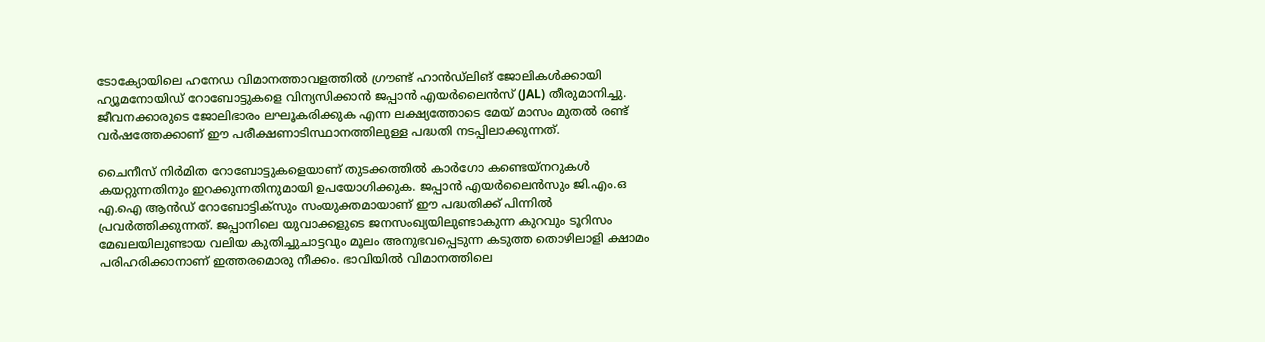ടോക്യോയിലെ ഹനേഡ വിമാനത്താവളത്തിൽ ഗ്രൗണ്ട് ഹാൻഡ്‌ലിങ് ജോലികൾക്കായി ഹ്യൂമനോയിഡ് റോബോട്ടുകളെ വിന്യസിക്കാൻ ജപ്പാൻ എയർലൈൻസ് (JAL) തീരുമാനിച്ചു. ജീവനക്കാരുടെ ജോലിഭാരം ലഘൂകരിക്കുക എന്ന ലക്ഷ്യത്തോടെ മേയ് മാസം മുതൽ രണ്ട് വർഷത്തേക്കാണ് ഈ പരീക്ഷണാടിസ്ഥാനത്തിലുള്ള പദ്ധതി നടപ്പിലാക്കുന്നത്.

ചൈനീസ് നിർമിത റോബോട്ടുകളെയാണ് തുടക്കത്തിൽ കാർഗോ കണ്ടെയ്നറുകൾ കയറ്റുന്നതിനും ഇറക്കുന്നതിനുമായി ഉപയോഗിക്കുക. ജപ്പാൻ എയർലൈൻസും ജി.എം.ഒ എ.ഐ ആൻഡ് റോബോട്ടിക്സും സംയുക്തമായാണ് ഈ പദ്ധതിക്ക് പിന്നിൽ പ്രവർത്തിക്കുന്നത്. ജപ്പാനിലെ യുവാക്കളുടെ ജനസംഖ്യയിലുണ്ടാകുന്ന കുറവും ടൂറിസം മേഖലയിലുണ്ടായ വലിയ കുതിച്ചുചാട്ടവും മൂലം അനുഭവപ്പെടുന്ന കടുത്ത തൊഴിലാളി ക്ഷാമം പരിഹരിക്കാനാണ് ഇത്തരമൊരു നീക്കം. ഭാവിയിൽ വിമാനത്തിലെ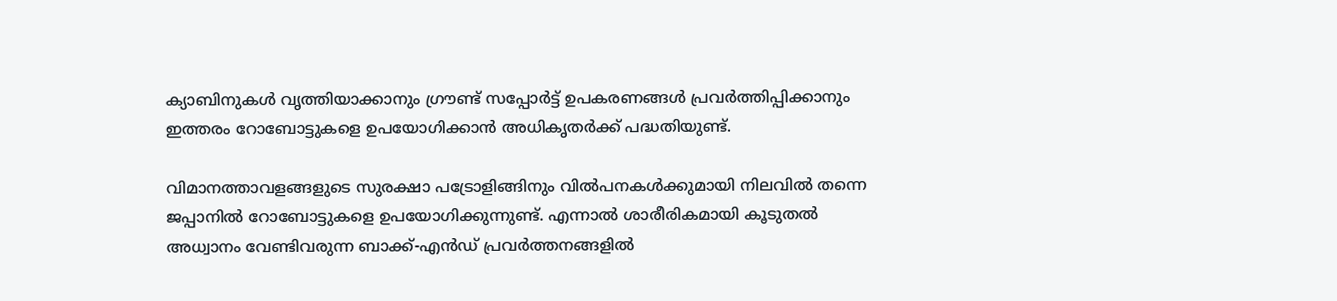ക്യാബിനുകൾ വൃത്തിയാക്കാനും ഗ്രൗണ്ട് സപ്പോർട്ട് ഉപകരണങ്ങൾ പ്രവർത്തിപ്പിക്കാനും ഇത്തരം റോബോട്ടുകളെ ഉപയോഗിക്കാൻ അധികൃതർക്ക് പദ്ധതിയുണ്ട്.

വിമാനത്താവളങ്ങളുടെ സുരക്ഷാ പട്രോളിങ്ങിനും വിൽപനകൾക്കുമായി നിലവിൽ തന്നെ ജപ്പാനിൽ റോബോട്ടുകളെ ഉപയോഗിക്കുന്നുണ്ട്. എന്നാൽ ശാരീരികമായി കൂടുതൽ അധ്വാനം വേണ്ടിവരുന്ന ബാക്ക്-എൻഡ് പ്രവർത്തനങ്ങളിൽ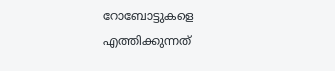റോബോട്ടുകളെ എത്തിക്കുന്നത്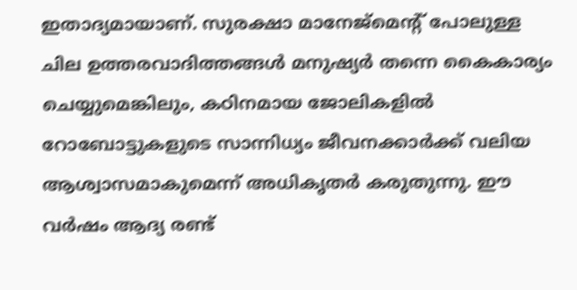ഇതാദ്യമായാണ്. സുരക്ഷാ മാനേജ്മെന്റ് പോലുള്ള ചില ഉത്തരവാദിത്തങ്ങൾ മനുഷ്യർ തന്നെ കൈകാര്യം ചെയ്യുമെങ്കിലും, കഠിനമായ ജോലികളിൽ റോബോട്ടുകളുടെ സാന്നിധ്യം ജീവനക്കാർക്ക് വലിയ ആശ്വാസമാകുമെന്ന് അധികൃതർ കരുതുന്നു. ഈ വർഷം ആദ്യ രണ്ട്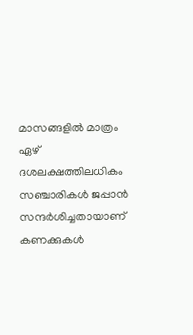മാസങ്ങളിൽ മാത്രം ഏഴ് ദശലക്ഷത്തിലധികം സഞ്ചാരികൾ ജപ്പാൻ സന്ദർശിച്ചതായാണ് കണക്കുകൾ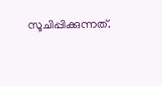സൂചിപ്പിക്കുന്നത്.